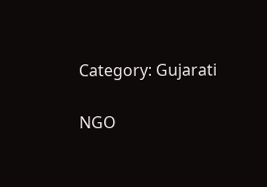Category: Gujarati

NGO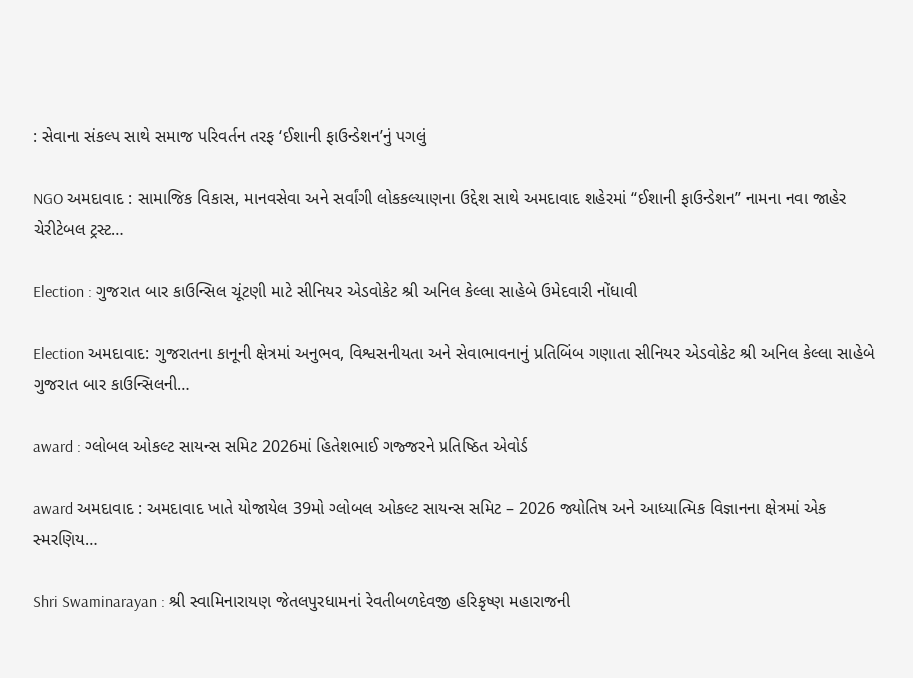: સેવાના સંકલ્પ સાથે સમાજ પરિવર્તન તરફ ‘ઈશાની ફાઉન્ડેશન’નું પગલું

NGO અમદાવાદ : સામાજિક વિકાસ, માનવસેવા અને સર્વાંગી લોકકલ્યાણના ઉદ્દેશ સાથે અમદાવાદ શહેરમાં “ઈશાની ફાઉન્ડેશન” નામના નવા જાહેર ચેરીટેબલ ટ્રસ્ટ…

Election : ગુજરાત બાર કાઉન્સિલ ચૂંટણી માટે સીનિયર એડવોકેટ શ્રી અનિલ કેલ્લા સાહેબે ઉમેદવારી નોંધાવી

Election અમદાવાદ: ગુજરાતના કાનૂની ક્ષેત્રમાં અનુભવ, વિશ્વસનીયતા અને સેવાભાવનાનું પ્રતિબિંબ ગણાતા સીનિયર એડવોકેટ શ્રી અનિલ કેલ્લા સાહેબે ગુજરાત બાર કાઉન્સિલની…

award : ગ્લોબલ ઓકલ્ટ સાયન્સ સમિટ 2026માં હિતેશભાઈ ગજ્જરને પ્રતિષ્ઠિત એવોર્ડ

award અમદાવાદ : અમદાવાદ ખાતે યોજાયેલ 39મો ગ્લોબલ ઓકલ્ટ સાયન્સ સમિટ – 2026 જ્યોતિષ અને આધ્યાત્મિક વિજ્ઞાનના ક્ષેત્રમાં એક સ્મરણિય…

Shri Swaminarayan : શ્રી સ્વામિનારાયણ જેતલપુરધામનાં રેવતીબળદેવજી હરિકૃષ્ણ મહારાજની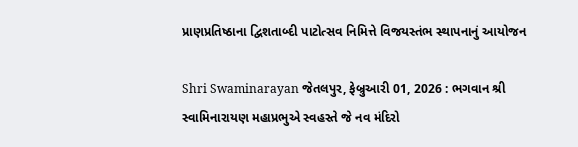પ્રાણપ્રતિષ્ઠાના દ્વિશતાબ્દી પાટોત્સવ નિમિત્તે વિજયસ્તંભ સ્થાપનાનું આયોજન

Shri Swaminarayan જેતલપુર, ફેબ્રુઆરી 01, 2026 : ભગવાન શ્રી સ્વામિનારાયણ મહાપ્રભુએ સ્વહસ્તે જે નવ મંદિરો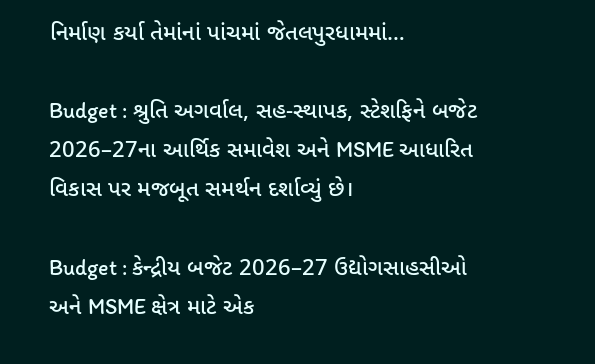નિર્માણ કર્યા તેમાંનાં પાંચમાં જેતલપુરધામમાં…

Budget : શ્રુતિ અગર્વાલ, સહ-સ્થાપક, સ્ટેશફિને બજેટ 2026–27ના આર્થિક સમાવેશ અને MSME આધારિત વિકાસ પર મજબૂત સમર્થન દર્શાવ્યું છે।

Budget : કેન્દ્રીય બજેટ 2026–27 ઉદ્યોગસાહસીઓ અને MSME ક્ષેત્ર માટે એક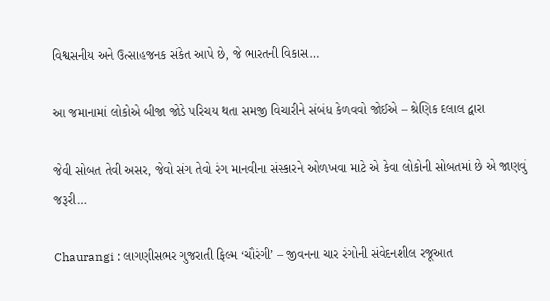વિશ્વસનીય અને ઉત્સાહજનક સંકેત આપે છે, જે ભારતની વિકાસ…

આ જમાનામાં લોકોએ બીજા જોડે પરિચય થતા સમજી વિચારીને સંબંધ કેળવવો જોઈએ – શ્રેણિક દલાલ દ્વારા

જેવી સોબત તેવી અસર, જેવો સંગ તેવો રંગ માનવીના સંસ્કારને ઓળખવા માટે એ કેવા લોકોની સોબતમાં છે એ જાણવું જરૂરી…

Chaurangi : લાગણીસભર ગુજરાતી ફિલ્મ ‘ચૌરંગી’ – જીવનના ચાર રંગોની સંવેદનશીલ રજૂઆત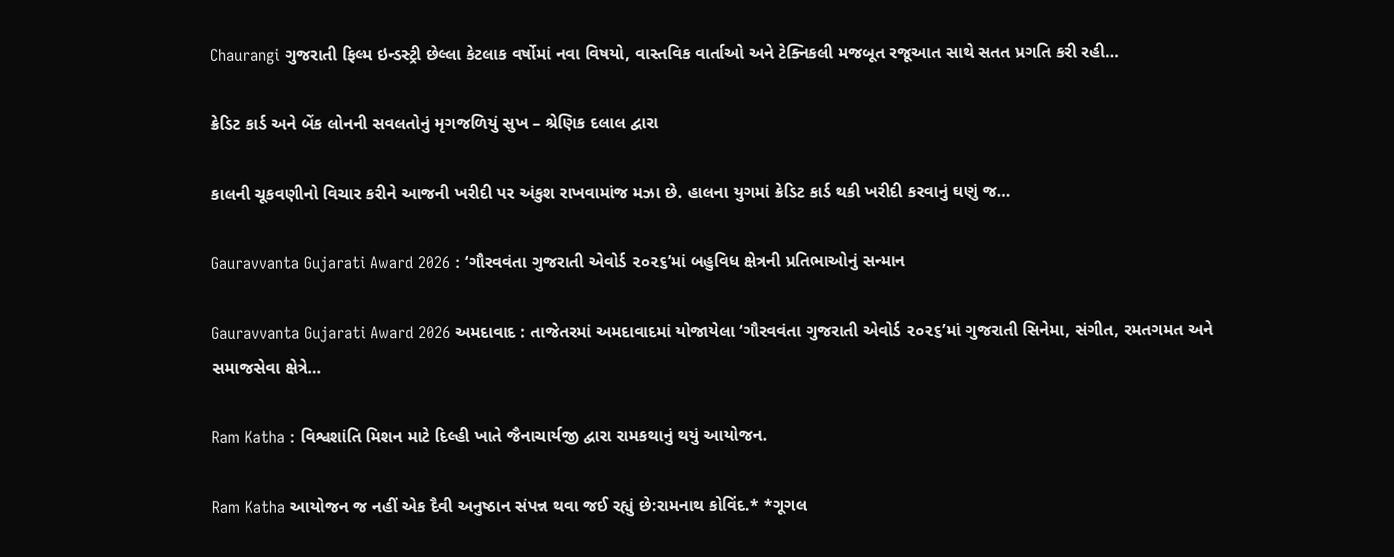Chaurangi ગુજરાતી ફિલ્મ ઇન્ડસ્ટ્રી છેલ્લા કેટલાક વર્ષોમાં નવા વિષયો, વાસ્તવિક વાર્તાઓ અને ટેક્નિકલી મજબૂત રજૂઆત સાથે સતત પ્રગતિ કરી રહી…

ક્રેડિટ કાર્ડ અને બેંક લોનની સવલતોનું મૃગજળિયું સુખ – શ્રેણિક દલાલ દ્વારા

કાલની ચૂકવણીનો વિચાર કરીને આજની ખરીદી પર અંકુશ રાખવામાંજ મઝા છે. હાલના યુગમાં ક્રેડિટ કાર્ડ થકી ખરીદી કરવાનું ઘણું જ…

Gauravvanta Gujarati Award 2026 : ‘ગૌરવવંતા ગુજરાતી એવોર્ડ ૨૦૨૬’માં બહુવિધ ક્ષેત્રની પ્રતિભાઓનું સન્માન

Gauravvanta Gujarati Award 2026 અમદાવાદ : તાજેતરમાં અમદાવાદમાં યોજાયેલા ‘ગૌરવવંતા ગુજરાતી એવોર્ડ ૨૦૨૬’માં ગુજરાતી સિનેમા, સંગીત, રમતગમત અને સમાજસેવા ક્ષેત્રે…

Ram Katha : વિશ્વશાંતિ મિશન માટે દિલ્હી ખાતે જૈનાચાર્યજી દ્વારા રામકથાનું થયું આયોજન.

Ram Katha આયોજન જ નહીં એક દૈવી અનુષ્ઠાન સંપન્ન થવા જઈ રહ્યું છે:રામનાથ કોવિંદ.* *ગૂગલ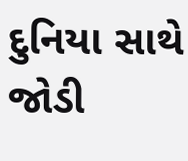દુનિયા સાથે જોડી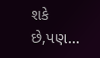શકે છે,પણ…